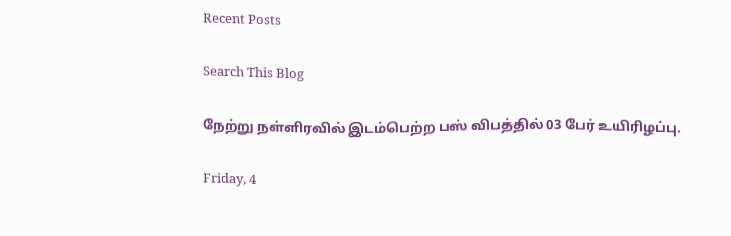Recent Posts

Search This Blog

நேற்று நள்ளிரவில் இடம்பெற்ற பஸ் விபத்தில் 03 பேர் உயிரிழப்பு.

Friday, 4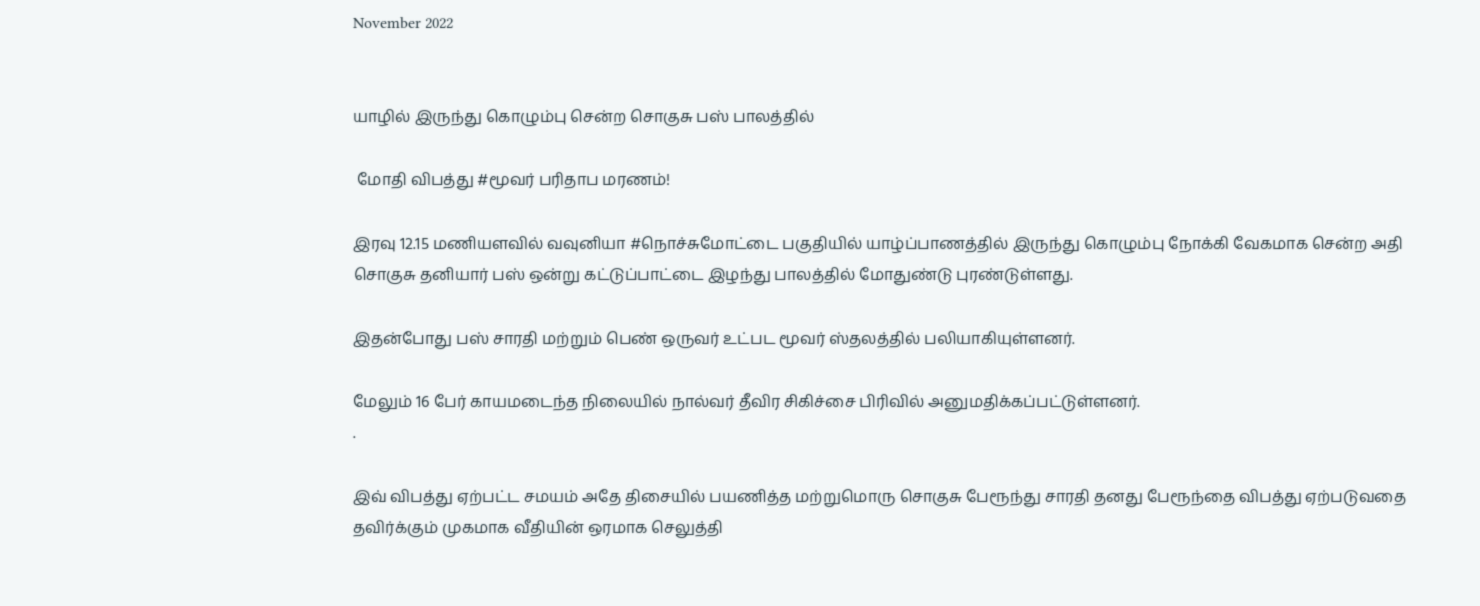November 2022


யாழில் இருந்து கொழும்பு சென்ற சொகுசு பஸ் பாலத்தில்

 மோதி விபத்து #மூவர் பரிதாப மரணம்!

இரவு 12.15 மணியளவில் வவுனியா #நொச்சுமோட்டை பகுதியில் யாழ்ப்பாணத்தில் இருந்து கொழும்பு நோக்கி வேகமாக சென்ற அதி சொகுசு தனியார் பஸ் ஒன்று கட்டுப்பாட்டை இழந்து பாலத்தில் மோதுண்டு புரண்டுள்ளது.

இதன்போது பஸ் சாரதி மற்றும் பெண் ஒருவர் உட்பட மூவர் ஸ்தலத்தில் பலியாகியுள்ளனர்.

மேலும் 16 பேர் காயமடைந்த நிலையில் நால்வர் தீவிர சிகிச்சை பிரிவில் அனுமதிக்கப்பட்டுள்ளனர்.
.

இவ் விபத்து ஏற்பட்ட சமயம் அதே திசையில் பயணித்த மற்றுமொரு சொகுசு பேரூந்து சாரதி தனது பேரூந்தை விபத்து ஏற்படுவதை தவிர்க்கும் முகமாக வீதியின் ஒரமாக செலுத்தி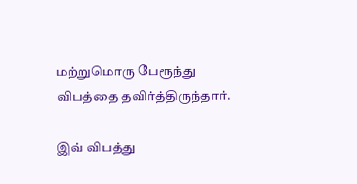மற்றுமொரு பேரூந்து விபத்தை தவிர்த்திருந்தார்.

இவ் விபத்து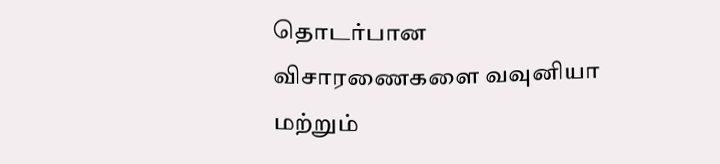தொடர்பான விசாரணைகளை வவுனியா மற்றும்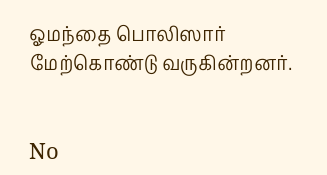ஓமந்தை பொலிஸார் மேற்கொண்டு வருகின்றனர்.


No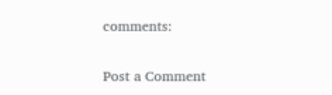comments:

Post a Comment